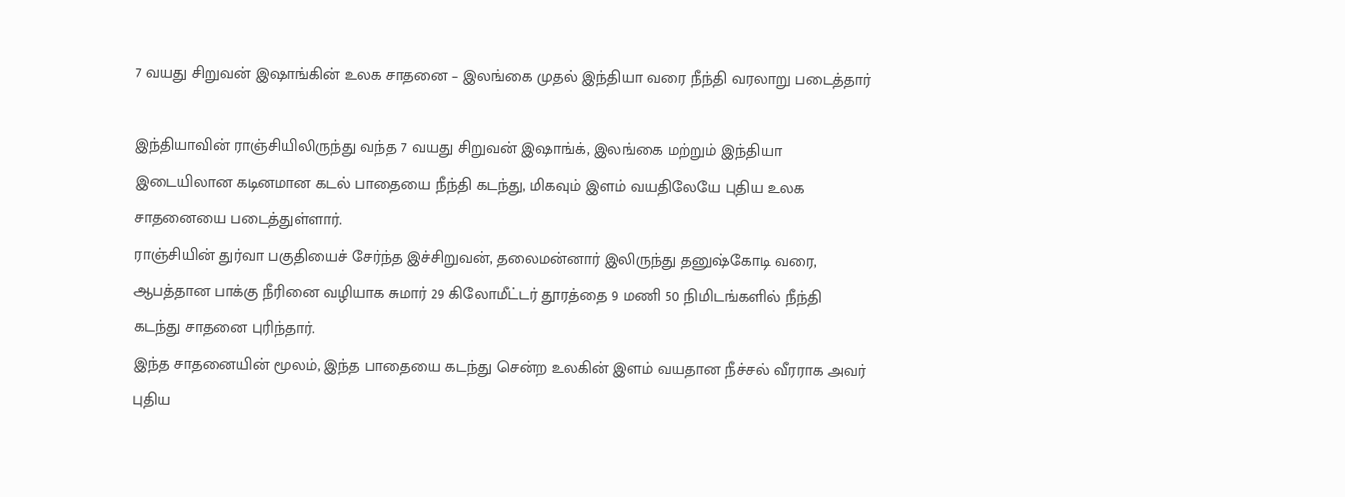7 வயது சிறுவன் இஷாங்கின் உலக சாதனை – இலங்கை முதல் இந்தியா வரை நீந்தி வரலாறு படைத்தார்

இந்தியாவின் ராஞ்சியிலிருந்து வந்த 7 வயது சிறுவன் இஷாங்க், இலங்கை மற்றும் இந்தியா இடையிலான கடினமான கடல் பாதையை நீந்தி கடந்து, மிகவும் இளம் வயதிலேயே புதிய உலக சாதனையை படைத்துள்ளார்.
ராஞ்சியின் துர்வா பகுதியைச் சேர்ந்த இச்சிறுவன், தலைமன்னார் இலிருந்து தனுஷ்கோடி வரை, ஆபத்தான பாக்கு நீரினை வழியாக சுமார் 29 கிலோமீட்டர் தூரத்தை 9 மணி 50 நிமிடங்களில் நீந்தி கடந்து சாதனை புரிந்தார்.
இந்த சாதனையின் மூலம், இந்த பாதையை கடந்து சென்ற உலகின் இளம் வயதான நீச்சல் வீரராக அவர் புதிய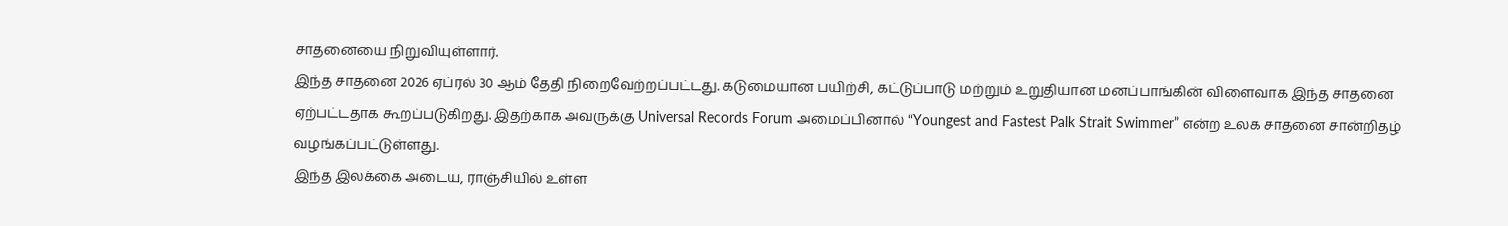சாதனையை நிறுவியுள்ளார்.
இந்த சாதனை 2026 ஏப்ரல் 30 ஆம் தேதி நிறைவேற்றப்பட்டது. கடுமையான பயிற்சி, கட்டுப்பாடு மற்றும் உறுதியான மனப்பாங்கின் விளைவாக இந்த சாதனை ஏற்பட்டதாக கூறப்படுகிறது. இதற்காக அவருக்கு Universal Records Forum அமைப்பினால் “Youngest and Fastest Palk Strait Swimmer” என்ற உலக சாதனை சான்றிதழ் வழங்கப்பட்டுள்ளது.
இந்த இலக்கை அடைய, ராஞ்சியில் உள்ள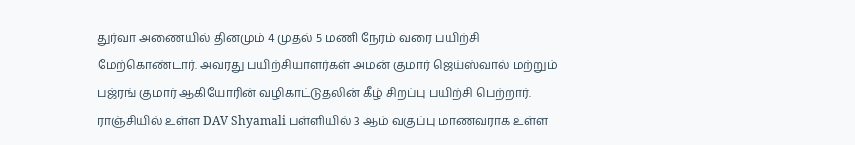துர்வா அணையில் தினமும் 4 முதல் 5 மணி நேரம் வரை பயிற்சி மேற்கொண்டார். அவரது பயிற்சியாளர்கள் அமன் குமார் ஜெய்ஸ்வால் மற்றும் பஜ்ரங் குமார் ஆகியோரின் வழிகாட்டுதலின் கீழ் சிறப்பு பயிற்சி பெற்றார்.
ராஞ்சியில் உள்ள DAV Shyamali பள்ளியில் 3 ஆம் வகுப்பு மாணவராக உள்ள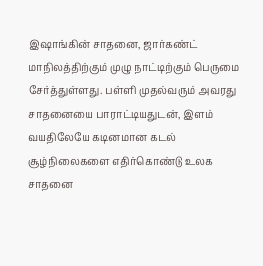இஷாங்கின் சாதனை, ஜார்கண்ட் மாநிலத்திற்கும் முழு நாட்டிற்கும் பெருமை சேர்த்துள்ளது. பள்ளி முதல்வரும் அவரது சாதனையை பாராட்டியதுடன், இளம் வயதிலேயே கடினமான கடல் சூழ்நிலைகளை எதிர்கொண்டு உலக சாதனை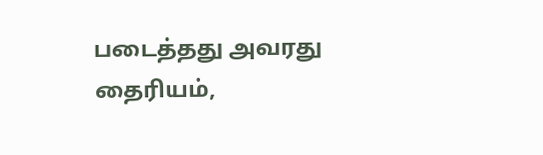படைத்தது அவரது தைரியம்,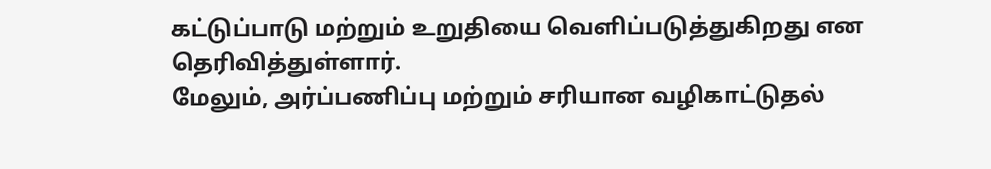கட்டுப்பாடு மற்றும் உறுதியை வெளிப்படுத்துகிறது என தெரிவித்துள்ளார்.
மேலும், அர்ப்பணிப்பு மற்றும் சரியான வழிகாட்டுதல்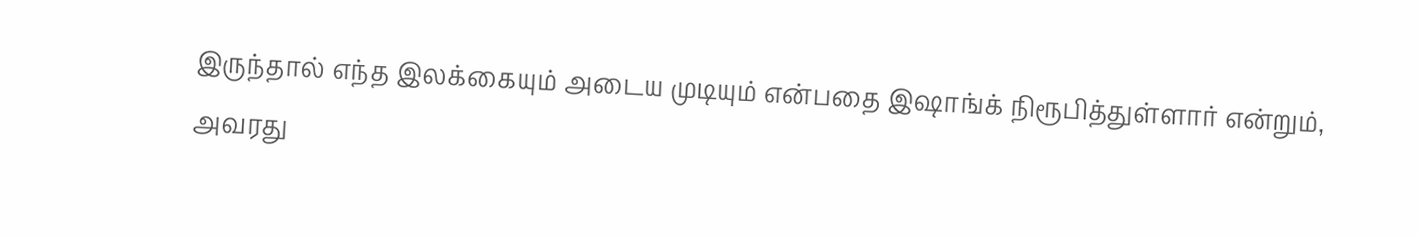இருந்தால் எந்த இலக்கையும் அடைய முடியும் என்பதை இஷாங்க் நிரூபித்துள்ளார் என்றும், அவரது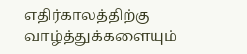எதிர்காலத்திற்கு வாழ்த்துக்களையும்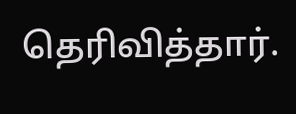தெரிவித்தார்.